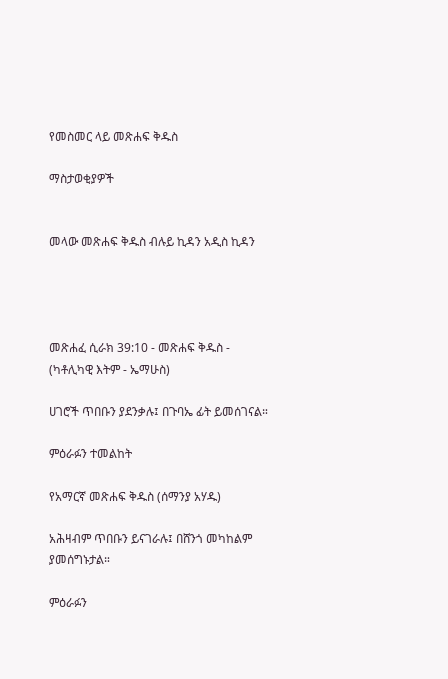የመስመር ላይ መጽሐፍ ቅዱስ

ማስታወቂያዎች


መላው መጽሐፍ ቅዱስ ብሉይ ኪዳን አዲስ ኪዳን




መጽሐፈ ሲራክ 39:10 - መጽሐፍ ቅዱስ - (ካቶሊካዊ እትም - ኤማሁስ)

ሀገሮች ጥበቡን ያደንቃሉ፤ በጉባኤ ፊት ይመሰገናል።

ምዕራፉን ተመልከት

የአማርኛ መጽሐፍ ቅዱስ (ሰማንያ አሃዱ)

አሕዛብም ጥበቡን ይናገራሉ፤ በሸንጎ መካከልም ያመሰግኑታል።

ምዕራፉን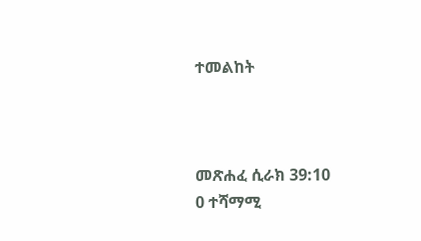ተመልከት



መጽሐፈ ሲራክ 39:10
0 ተሻማሚ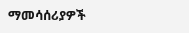ማመሳሰሪያዎች